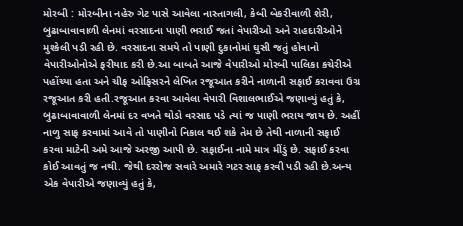મોરબી : મોરબીના નહેરુ ગેટ પાસે આવેલા નાસ્તાગલી, કેબી બેકરીવાળી શેરી, બુઢાબાવાવાળી લેનમાં વરસાદના પાણી ભરાઈ જતાં વેપારીઓ અને રાહદારીઓને મુશ્કેલી પડી રહી છે. વરસાદના સમયે તો પાણી દુકાનોમાં ઘુસી જતું હોવાનો વેપારીઓનોએ ફરીયાદ કરી છે.આ બાબતે આજે વેપારીઓ મોરબી પાલિકા કચેરીએ પહોંચ્યા હતા અને ચીફ ઓફિસરને લેખિત રજૂઆત કરીને નાળાની સફાઈ કરાવવા ઉગ્ર રજૂઆત કરી હતી.રજૂઆત કરવા આવેલા વેપારી વિશાલભાઈએ જણાવ્યું હતું કે, બુઢાબાવાવાળી લેનમાં દર વખતે થોડો વરસાદ પડે ત્યાં જ પાણી ભરાય જાય છે. અહીં નાળુ સાફ કરવામાં આવે તો પાણીનો નિકાલ થઈ શકે તેમ છે તેથી નાળાની સફાઈ કરવા માટેની અમે આજે અરજી આપી છે. સફાઈના નામે માત્ર મીંડું છે. સફાઈ કરવા કોઈ આવતું જ નથી. જેથી દરરોજ સવારે અમારે ગટર સાફ કરવી પડી રહી છે.અન્ય એક વેપારીએ જણાવ્યું હતું કે,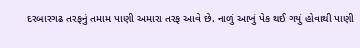દરબારગઢ તરફનું તમામ પાણી અમારા તરફ આવે છે. નાળું આખું પેક થઈ ગયું હોવાથી પાણી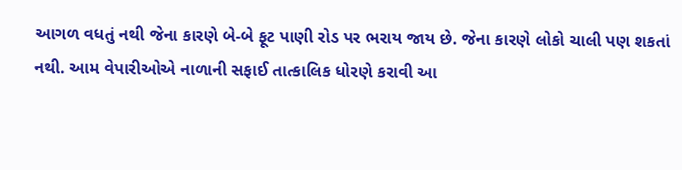આગળ વધતું નથી જેના કારણે બે-બે ફૂટ પાણી રોડ પર ભરાય જાય છે. જેના કારણે લોકો ચાલી પણ શકતાં નથી. આમ વેપારીઓએ નાળાની સફાઈ તાત્કાલિક ધોરણે કરાવી આ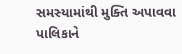સમસ્યામાંથી મુક્તિ અપાવવા પાલિકાને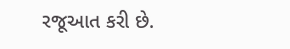રજૂઆત કરી છે.